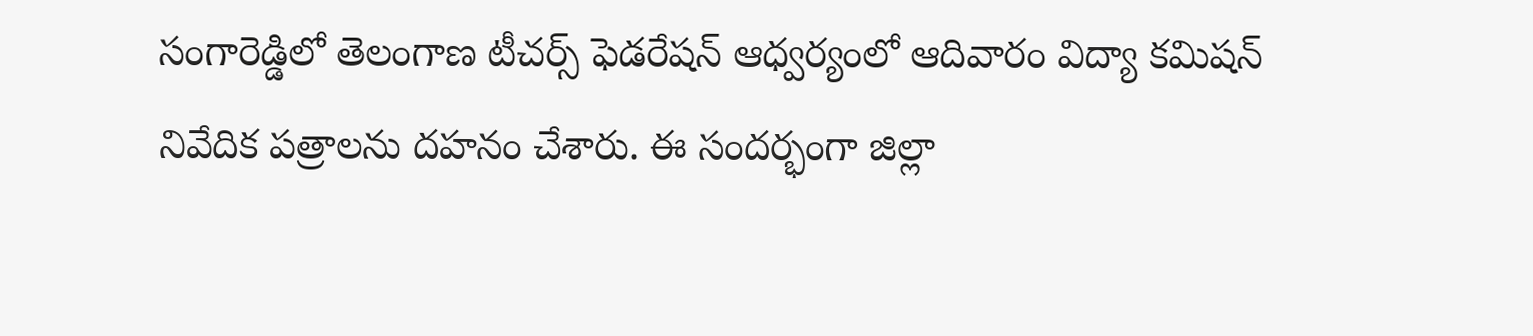సంగారెడ్డిలో తెలంగాణ టీచర్స్ ఫెడరేషన్ ఆధ్వర్యంలో ఆదివారం విద్యా కమిషన్ నివేదిక పత్రాలను దహనం చేశారు. ఈ సందర్భంగా జిల్లా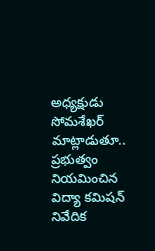అధ్యక్షుడు సోమశేఖర్ మాట్లాడుతూ.. ప్రభుత్వం నియమించిన విద్యా కమిషన్ నివేదిక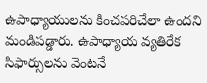ఉపాధ్యాయులను కించపరిచేలా ఉందని మండిపడ్డారు. ఉపాధ్యాయ వ్యతిరేక సిఫార్సులను వెంటనే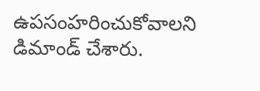ఉపసంహరించుకోవాలని డిమాండ్ చేశారు.